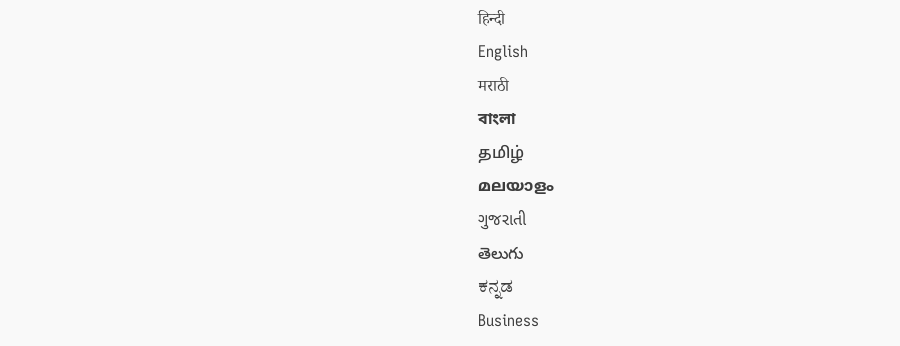हिन्दी
English
मराठी
বাংলা
தமிழ்
മലയാളം
ગુજરાતી
తెలుగు
ಕನ್ನಡ
Business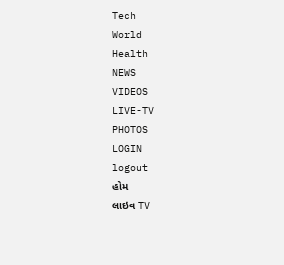Tech
World
Health
NEWS
VIDEOS
LIVE-TV
PHOTOS
LOGIN
logout
હોમ
લાઇવ TV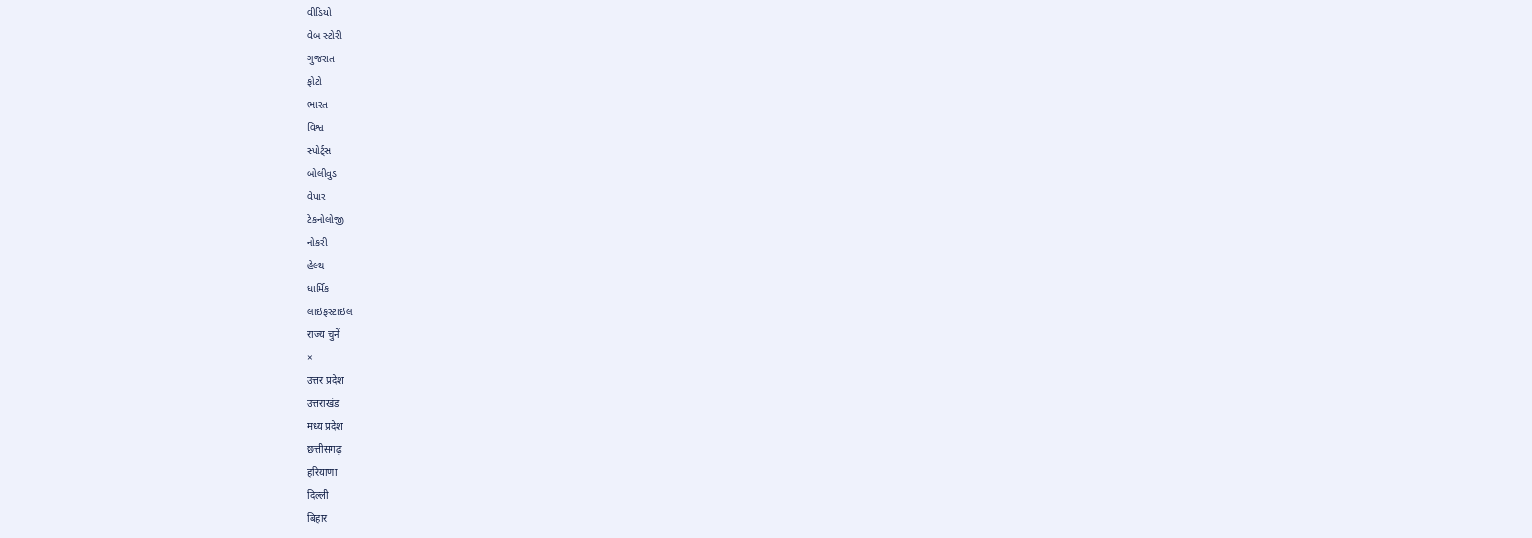વીડિયો
વેબ સ્ટોરી
ગુજરાત
ફોટો
ભારત
વિશ્વ
સ્પોર્ટ્સ
બોલીવુડ
વેપાર
ટેકનોલોજી
નોકરી
હેલ્થ
ધાર્મિક
લાઇફસ્ટાઇલ
राज्य चुनें
×
उत्तर प्रदेश
उत्तराखंड
मध्य प्रदेश
छत्तीसगढ़
हरियाणा
दिल्ली
बिहार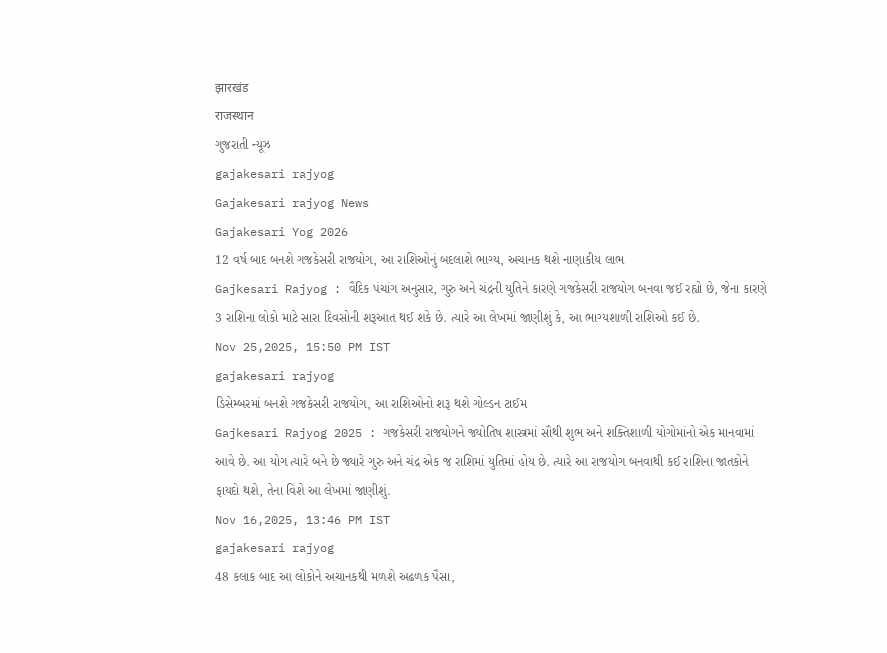झारखंड
राजस्थान
ગુજરાતી ન્યૂઝ
gajakesari rajyog
Gajakesari rajyog News
Gajakesari Yog 2026
12 વર્ષ બાદ બનશે ગજકેસરી રાજયોગ, આ રાશિઓનું બદલાશે ભાગ્ય, અચાનક થશે નાણાકીય લાભ
Gajkesari Rajyog : વૈદિક પંચાંગ અનુસાર, ગુરુ અને ચંદ્રની યુતિને કારણે ગજકેસરી રાજયોગ બનવા જઈ રહ્યો છે, જેના કારણે 3 રાશિના લોકો માટે સારા દિવસોની શરૂઆત થઈ શકે છે. ત્યારે આ લેખમાં જાણીશું કે, આ ભાગ્યશાળી રાશિઓ કઈ છે.
Nov 25,2025, 15:50 PM IST
gajakesari rajyog
ડિસેમ્બરમાં બનશે ગજકેસરી રાજયોગ, આ રાશિઓનો શરૂ થશે ગોલ્ડન ટાઈમ
Gajkesari Rajyog 2025 : ગજકેસરી રાજયોગને જ્યોતિષ શાસ્ત્રમાં સૌથી શુભ અને શક્તિશાળી યોગોમાંનો એક માનવામાં આવે છે. આ યોગ ત્યારે બને છે જ્યારે ગુરુ અને ચંદ્ર એક જ રાશિમાં યુતિમાં હોય છે. ત્યારે આ રાજયોગ બનવાથી કઈ રાશિના જાતકોને ફાયદો થશે, તેના વિશે આ લેખમાં જાણીશું.
Nov 16,2025, 13:46 PM IST
gajakesari rajyog
48 કલાક બાદ આ લોકોને અચાનકથી મળશે અઢળક પૈસા,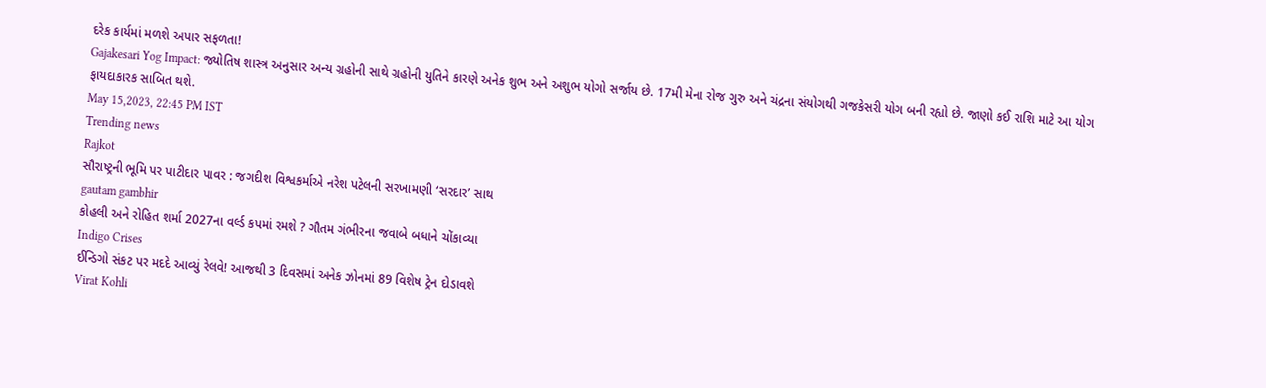દરેક કાર્યમાં મળશે અપાર સફળતા!
Gajakesari Yog Impact: જ્યોતિષ શાસ્ત્ર અનુસાર અન્ય ગ્રહોની સાથે ગ્રહોની યુતિને કારણે અનેક શુભ અને અશુભ યોગો સર્જાય છે. 17મી મેના રોજ ગુરુ અને ચંદ્રના સંયોગથી ગજકેસરી યોગ બની રહ્યો છે. જાણો કઈ રાશિ માટે આ યોગ ફાયદાકારક સાબિત થશે.
May 15,2023, 22:45 PM IST
Trending news
Rajkot
સૌરાષ્ટ્રની ભૂમિ પર પાટીદાર પાવર : જગદીશ વિશ્વકર્માએ નરેશ પટેલની સરખામણી ‘સરદાર’ સાથ
gautam gambhir
કોહલી અને રોહિત શર્મા 2027ના વર્લ્ડ કપમાં રમશે ? ગૌતમ ગંભીરના જવાબે બધાને ચોંકાવ્યા
Indigo Crises
ઈન્ડિગો સંકટ પર મદદે આવ્યું રેલવે! આજથી 3 દિવસમાં અનેક ઝોનમાં 89 વિશેષ ટ્રેન દોડાવશે
Virat Kohli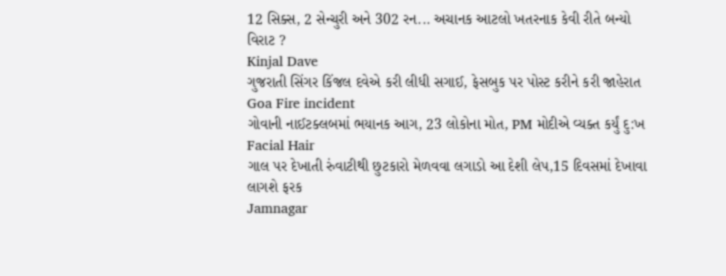12 સિક્સ, 2 સેન્ચુરી અને 302 રન... અચાનક આટલો ખતરનાક કેવી રીતે બન્યો વિરાટ ?
Kinjal Dave
ગુજરાતી સિંગર કિંજલ દવેએ કરી લીધી સગાઈ, ફેસબુક પર પોસ્ટ કરીને કરી જાહેરાત
Goa Fire incident
ગોવાની નાઈટક્લબમાં ભયાનક આગ, 23 લોકોના મોત, PM મોદીએ વ્યક્ત કર્યું દુ:ખ
Facial Hair
ગાલ પર દેખાતી રુંવાટીથી છુટકારો મેળવવા લગાડો આ દેશી લેપ,15 દિવસમાં દેખાવા લાગશે ફરક
Jamnagar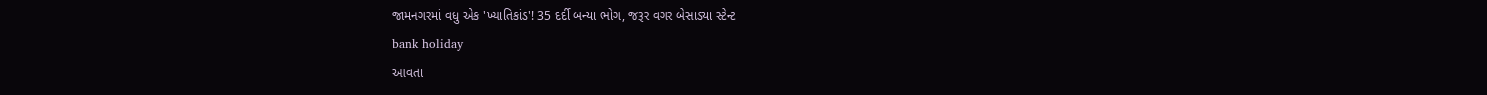જામનગરમાં વધુ એક 'ખ્યાતિકાંડ'! 35 દર્દી બન્યા ભોગ, જરૂર વગર બેસાડ્યા સ્ટેન્ટ
bank holiday
આવતા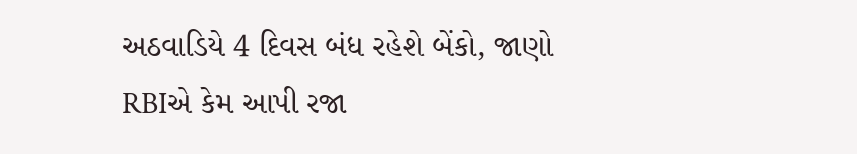અઠવાડિયે 4 દિવસ બંધ રહેશે બેંકો, જાણો RBIએ કેમ આપી રજા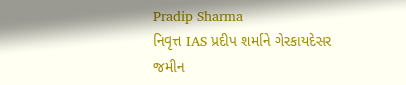Pradip Sharma
નિવૃત્ત IAS પ્રદીપ શર્માને ગેરકાયદેસર જમીન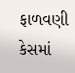ફાળવણી કેસમાં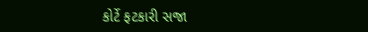કોર્ટે ફટકારી સજા